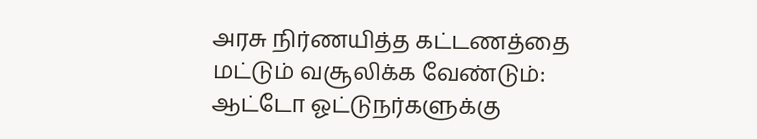அரசு நிர்ணயித்த கட்டணத்தை மட்டும் வசூலிக்க வேண்டும்: ஆட்டோ ஓட்டுநர்களுக்கு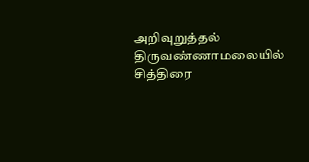அறிவுறுத்தல்
திருவண்ணாமலையில் சித்திரை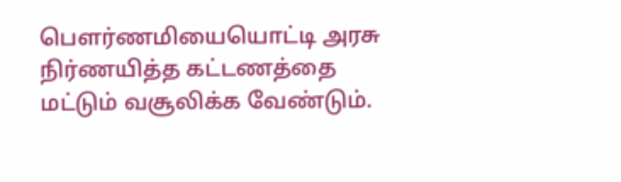பௌர்ணமியையொட்டி அரசு நிர்ணயித்த கட்டணத்தை மட்டும் வசூலிக்க வேண்டும்.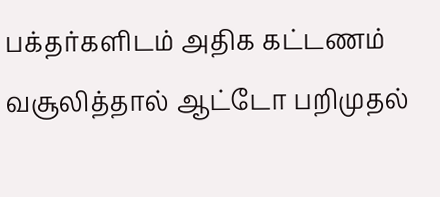பக்தர்களிடம் அதிக கட்டணம் வசூலித்தால் ஆட்டோ பறிமுதல்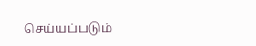செய்யப்படும்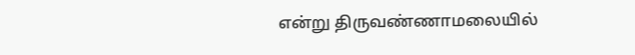என்று திருவண்ணாமலையில்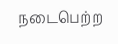நடைபெற்ற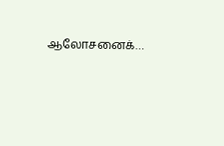ஆலோசனைக்…